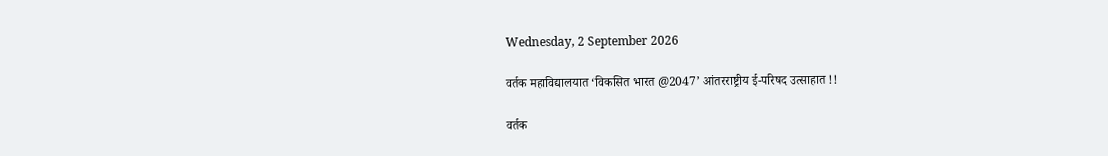Wednesday, 2 September 2026

वर्तक महाविद्यालयात ‘विकसित भारत @2047’ आंतरराष्ट्रीय ई-परिषद उत्साहात !!

वर्तक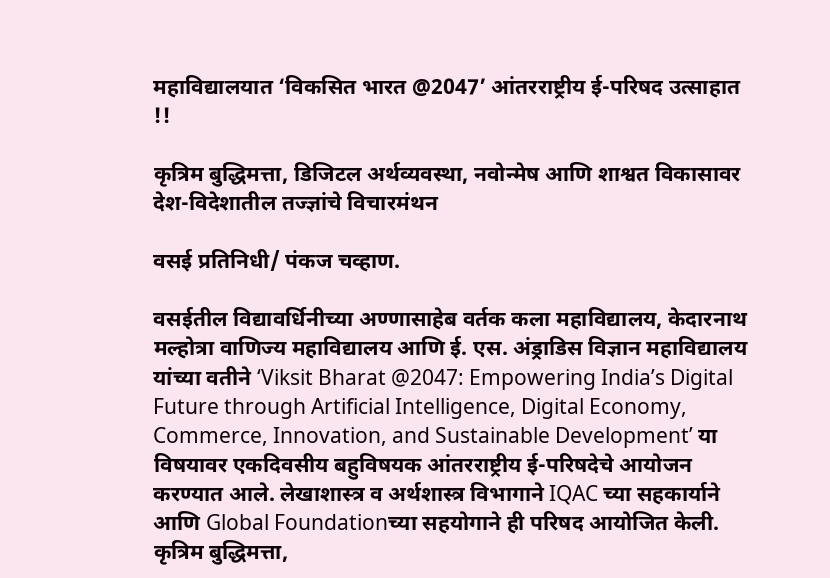महाविद्यालयात ‘विकसित भारत @2047’ आंतरराष्ट्रीय ई-परिषद उत्साहात !!

कृत्रिम बुद्धिमत्ता, डिजिटल अर्थव्यवस्था, नवोन्मेष आणि शाश्वत विकासावर देश-विदेशातील तज्ज्ञांचे विचारमंथन

वसई प्रतिनिधी/ पंकज चव्हाण.

वसईतील विद्यावर्धिनीच्या अण्णासाहेब वर्तक कला महाविद्यालय, केदारनाथ मल्होत्रा वाणिज्य महाविद्यालय आणि ई. एस. अंड्राडिस विज्ञान महाविद्यालय यांच्या वतीने ‘Viksit Bharat @2047: Empowering India’s Digital Future through Artificial Intelligence, Digital Economy, Commerce, Innovation, and Sustainable Development’ या विषयावर एकदिवसीय बहुविषयक आंतरराष्ट्रीय ई-परिषदेचे आयोजन करण्यात आले. लेखाशास्त्र व अर्थशास्त्र विभागाने IQAC च्या सहकार्याने आणि Global Foundationच्या सहयोगाने ही परिषद आयोजित केली. कृत्रिम बुद्धिमत्ता,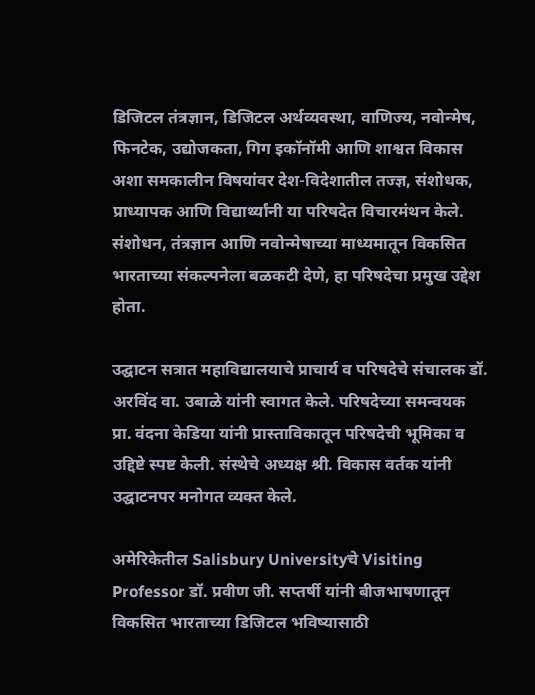डिजिटल तंत्रज्ञान, डिजिटल अर्थव्यवस्था, वाणिज्य, नवोन्मेष, फिनटेक, उद्योजकता, गिग इकॉनॉमी आणि शाश्वत विकास अशा समकालीन विषयांवर देश-विदेशातील तज्ज्ञ, संशोधक, प्राध्यापक आणि विद्यार्थ्यांनी या परिषदेत विचारमंथन केले. संशोधन, तंत्रज्ञान आणि नवोन्मेषाच्या माध्यमातून विकसित भारताच्या संकल्पनेला बळकटी देणे, हा परिषदेचा प्रमुख उद्देश होता.

उद्घाटन सत्रात महाविद्यालयाचे प्राचार्य व परिषदेचे संचालक डॉ. अरविंद वा. उबाळे यांनी स्वागत केले. परिषदेच्या समन्वयक प्रा. वंदना केडिया यांनी प्रास्ताविकातून परिषदेची भूमिका व उद्दिष्टे स्पष्ट केली. संस्थेचे अध्यक्ष श्री. विकास वर्तक यांनी उद्घाटनपर मनोगत व्यक्त केले.

अमेरिकेतील Salisbury Universityचे Visiting Professor डॉ. प्रवीण जी. सप्तर्षी यांनी बीजभाषणातून विकसित भारताच्या डिजिटल भविष्यासाठी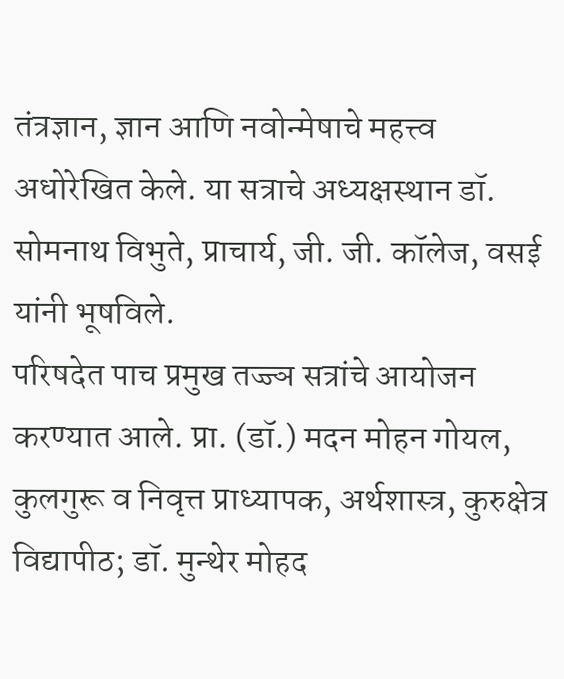तंत्रज्ञान, ज्ञान आणि नवोन्मेषाचे महत्त्व अधोरेखित केले. या सत्राचे अध्यक्षस्थान डॉ. सोमनाथ विभुते, प्राचार्य, जी. जी. कॉलेज, वसई यांनी भूषविले.
परिषदेत पाच प्रमुख तज्ज्ञ सत्रांचे आयोजन करण्यात आले. प्रा. (डॉ.) मदन मोहन गोयल, कुलगुरू व निवृत्त प्राध्यापक, अर्थशास्त्र, कुरुक्षेत्र विद्यापीठ; डॉ. मुन्थेर मोहद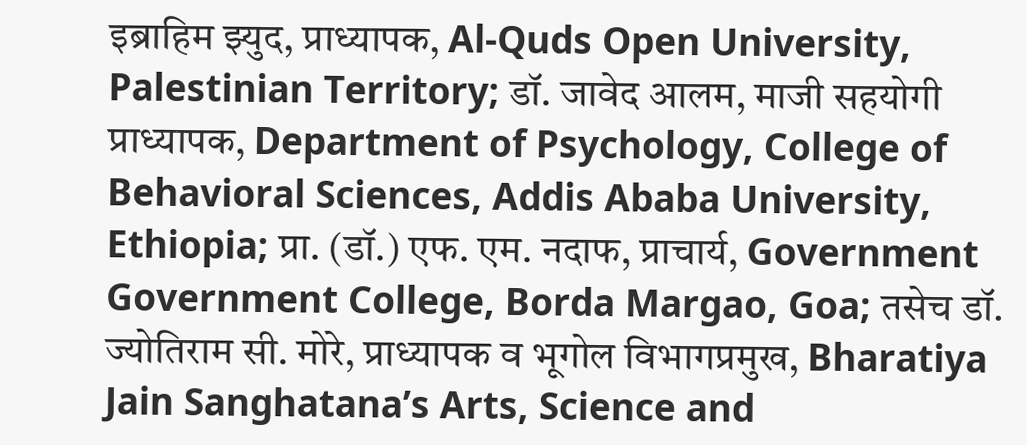इब्राहिम झ्युद, प्राध्यापक, Al-Quds Open University, Palestinian Territory; डॉ. जावेद आलम, माजी सहयोगी प्राध्यापक, Department of Psychology, College of Behavioral Sciences, Addis Ababa University, Ethiopia; प्रा. (डॉ.) एफ. एम. नदाफ, प्राचार्य, Government Government College, Borda Margao, Goa; तसेच डॉ. ज्योतिराम सी. मोरे, प्राध्यापक व भूगोल विभागप्रमुख, Bharatiya Jain Sanghatana’s Arts, Science and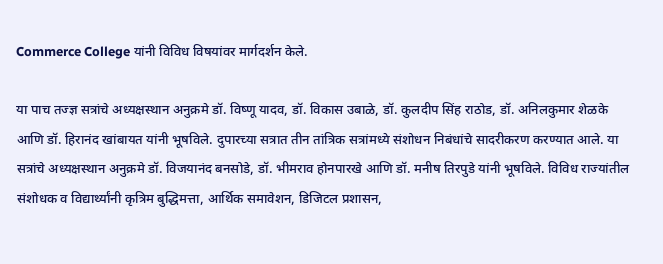Commerce College यांनी विविध विषयांवर मार्गदर्शन केले.

या पाच तज्ज्ञ सत्रांचे अध्यक्षस्थान अनुक्रमे डॉ. विष्णू यादव, डॉ. विकास उबाळे, डॉ. कुलदीप सिंह राठोड, डॉ. अनिलकुमार शेळके आणि डॉ. हिरानंद खांबायत यांनी भूषविले. दुपारच्या सत्रात तीन तांत्रिक सत्रांमध्ये संशोधन निबंधांचे सादरीकरण करण्यात आले. या सत्रांचे अध्यक्षस्थान अनुक्रमे डॉ. विजयानंद बनसोडे, डॉ. भीमराव होनपारखे आणि डॉ. मनीष तिरपुडे यांनी भूषविले. विविध राज्यांतील संशोधक व विद्यार्थ्यांनी कृत्रिम बुद्धिमत्ता, आर्थिक समावेशन, डिजिटल प्रशासन,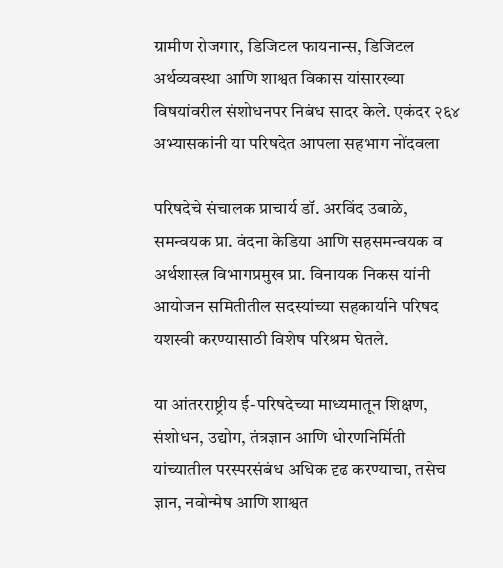ग्रामीण रोजगार, डिजिटल फायनान्स, डिजिटल अर्थव्यवस्था आणि शाश्वत विकास यांसारख्या विषयांवरील संशोधनपर निबंध सादर केले. एकंदर २६४ अभ्यासकांनी या परिषदेत आपला सहभाग नोंदवला

परिषदेचे संचालक प्राचार्य डॉ. अरविंद उबाळे, समन्वयक प्रा. वंदना केडिया आणि सहसमन्वयक व अर्थशास्त्र विभागप्रमुख प्रा. विनायक निकस यांनी आयोजन समितीतील सदस्यांच्या सहकार्याने परिषद यशस्वी करण्यासाठी विशेष परिश्रम घेतले.

या आंतरराष्ट्रीय ई-परिषदेच्या माध्यमातून शिक्षण, संशोधन, उद्योग, तंत्रज्ञान आणि धोरणनिर्मिती यांच्यातील परस्परसंबंध अधिक दृढ करण्याचा, तसेच ज्ञान, नवोन्मेष आणि शाश्वत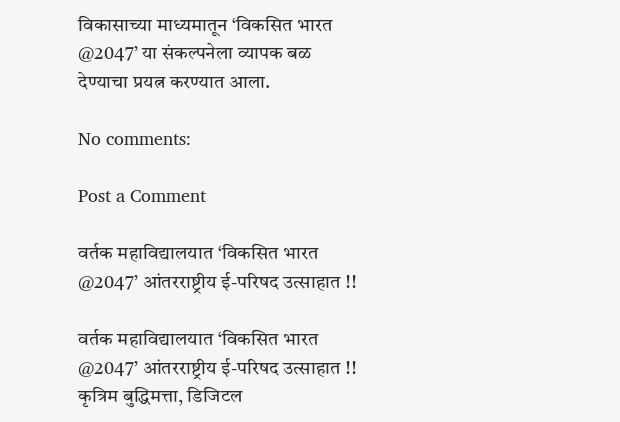विकासाच्या माध्यमातून ‘विकसित भारत @2047’ या संकल्पनेला व्यापक बळ देण्याचा प्रयत्न करण्यात आला.

No comments:

Post a Comment

वर्तक महाविद्यालयात ‘विकसित भारत @2047’ आंतरराष्ट्रीय ई-परिषद उत्साहात !!

वर्तक महाविद्यालयात ‘विकसित भारत @2047’ आंतरराष्ट्रीय ई-परिषद उत्साहात !! कृत्रिम बुद्धिमत्ता, डिजिटल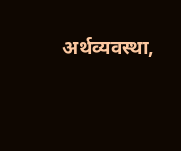अर्थव्यवस्था,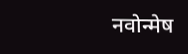नवोन्मेष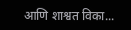आणि शाश्वत विका...